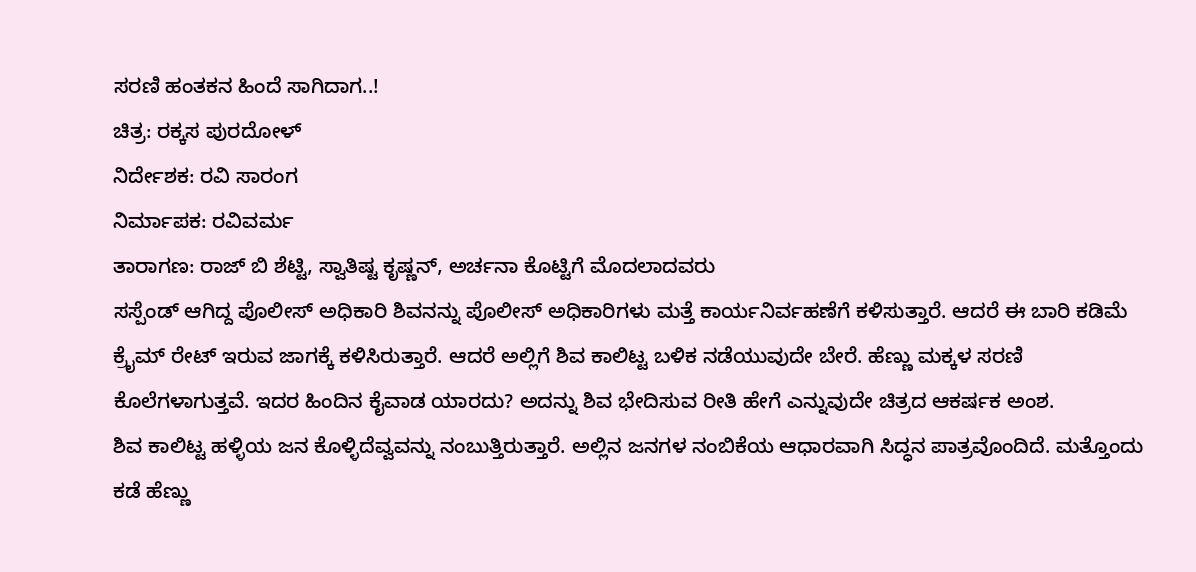ಸರಣಿ ಹಂತಕನ ಹಿಂದೆ ಸಾಗಿದಾಗ..!
ಚಿತ್ರ: ರಕ್ಕಸ ಪುರದೋಳ್
ನಿರ್ದೇಶಕ: ರವಿ ಸಾರಂಗ
ನಿರ್ಮಾಪಕ: ರವಿವರ್ಮ
ತಾರಾಗಣ: ರಾಜ್ ಬಿ ಶೆಟ್ಟಿ, ಸ್ವಾತಿಷ್ಟ ಕೃಷ್ಣನ್, ಅರ್ಚನಾ ಕೊಟ್ಟಿಗೆ ಮೊದಲಾದವರು
ಸಸ್ಪೆಂಡ್ ಆಗಿದ್ದ ಪೊಲೀಸ್ ಅಧಿಕಾರಿ ಶಿವನನ್ನು ಪೊಲೀಸ್ ಅಧಿಕಾರಿಗಳು ಮತ್ತೆ ಕಾರ್ಯನಿರ್ವಹಣೆಗೆ ಕಳಿಸುತ್ತಾರೆ. ಆದರೆ ಈ ಬಾರಿ ಕಡಿಮೆ ಕ್ರೈಮ್ ರೇಟ್ ಇರುವ ಜಾಗಕ್ಕೆ ಕಳಿಸಿರುತ್ತಾರೆ. ಆದರೆ ಅಲ್ಲಿಗೆ ಶಿವ ಕಾಲಿಟ್ಟ ಬಳಿಕ ನಡೆಯುವುದೇ ಬೇರೆ. ಹೆಣ್ಣು ಮಕ್ಕಳ ಸರಣಿ ಕೊಲೆಗಳಾಗುತ್ತವೆ. ಇದರ ಹಿಂದಿನ ಕೈವಾಡ ಯಾರದು? ಅದನ್ನು ಶಿವ ಭೇದಿಸುವ ರೀತಿ ಹೇಗೆ ಎನ್ನುವುದೇ ಚಿತ್ರದ ಆಕರ್ಷಕ ಅಂಶ.
ಶಿವ ಕಾಲಿಟ್ಟ ಹಳ್ಳಿಯ ಜನ ಕೊಳ್ಳಿದೆವ್ವವನ್ನು ನಂಬುತ್ತಿರುತ್ತಾರೆ. ಅಲ್ಲಿನ ಜನಗಳ ನಂಬಿಕೆಯ ಆಧಾರವಾಗಿ ಸಿದ್ಧನ ಪಾತ್ರವೊಂದಿದೆ. ಮತ್ತೊಂದು ಕಡೆ ಹೆಣ್ಣು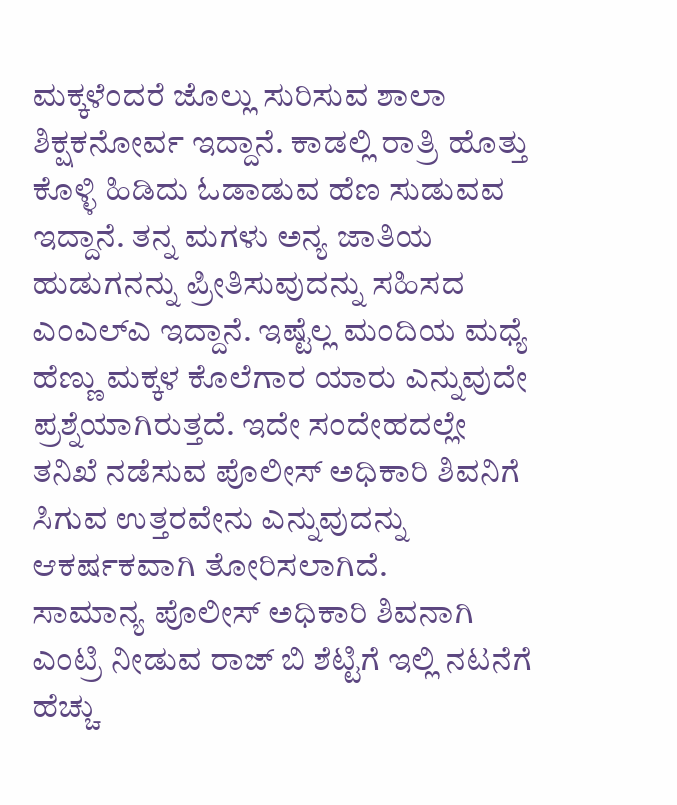ಮಕ್ಕಳೆಂದರೆ ಜೊಲ್ಲು ಸುರಿಸುವ ಶಾಲಾ ಶಿಕ್ಷಕನೋರ್ವ ಇದ್ದಾನೆ. ಕಾಡಲ್ಲಿ ರಾತ್ರಿ ಹೊತ್ತು ಕೊಳ್ಳಿ ಹಿಡಿದು ಓಡಾಡುವ ಹೆಣ ಸುಡುವವ ಇದ್ದಾನೆ. ತನ್ನ ಮಗಳು ಅನ್ಯ ಜಾತಿಯ ಹುಡುಗನನ್ನು ಪ್ರೀತಿಸುವುದನ್ನು ಸಹಿಸದ ಎಂಎಲ್ಎ ಇದ್ದಾನೆ. ಇಷ್ಟೆಲ್ಲ ಮಂದಿಯ ಮಧ್ಯೆ ಹೆಣ್ಣು ಮಕ್ಕಳ ಕೊಲೆಗಾರ ಯಾರು ಎನ್ನುವುದೇ ಪ್ರಶ್ನೆಯಾಗಿರುತ್ತದೆ. ಇದೇ ಸಂದೇಹದಲ್ಲೇ ತನಿಖೆ ನಡೆಸುವ ಪೊಲೀಸ್ ಅಧಿಕಾರಿ ಶಿವನಿಗೆ ಸಿಗುವ ಉತ್ತರವೇನು ಎನ್ನುವುದನ್ನು ಆಕರ್ಷಕವಾಗಿ ತೋರಿಸಲಾಗಿದೆ.
ಸಾಮಾನ್ಯ ಪೊಲೀಸ್ ಅಧಿಕಾರಿ ಶಿವನಾಗಿ ಎಂಟ್ರಿ ನೀಡುವ ರಾಜ್ ಬಿ ಶೆಟ್ಟಿಗೆ ಇಲ್ಲಿ ನಟನೆಗೆ ಹೆಚ್ಚು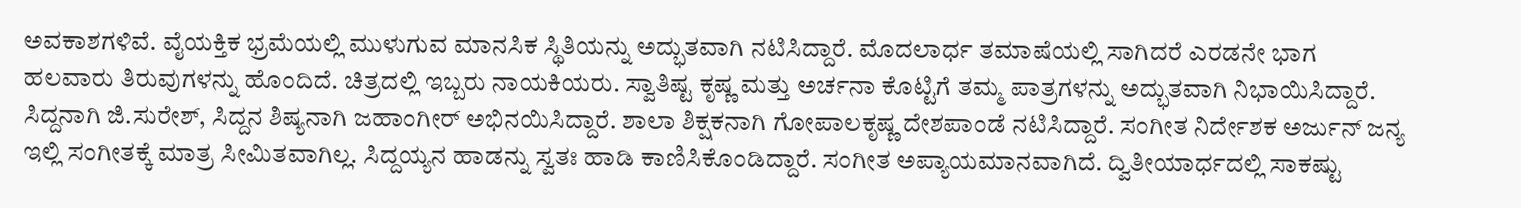ಅವಕಾಶಗಳಿವೆ. ವೈಯಕ್ತಿಕ ಭ್ರಮೆಯಲ್ಲಿ ಮುಳುಗುವ ಮಾನಸಿಕ ಸ್ಥಿತಿಯನ್ನು ಅದ್ಭುತವಾಗಿ ನಟಿಸಿದ್ದಾರೆ. ಮೊದಲಾರ್ಧ ತಮಾಷೆಯಲ್ಲಿ ಸಾಗಿದರೆ ಎರಡನೇ ಭಾಗ ಹಲವಾರು ತಿರುವುಗಳನ್ನು ಹೊಂದಿದೆ. ಚಿತ್ರದಲ್ಲಿ ಇಬ್ಬರು ನಾಯಕಿಯರು. ಸ್ವಾತಿಷ್ಟ ಕೃಷ್ಣ ಮತ್ತು ಅರ್ಚನಾ ಕೊಟ್ಟಿಗೆ ತಮ್ಮ ಪಾತ್ರಗಳನ್ನು ಅದ್ಭುತವಾಗಿ ನಿಭಾಯಿಸಿದ್ದಾರೆ.
ಸಿದ್ದನಾಗಿ ಜಿ.ಸುರೇಶ್, ಸಿದ್ದನ ಶಿಷ್ಯನಾಗಿ ಜಹಾಂಗೀರ್ ಅಭಿನಯಿಸಿದ್ದಾರೆ. ಶಾಲಾ ಶಿಕ್ಷಕನಾಗಿ ಗೋಪಾಲಕೃಷ್ಣ ದೇಶಪಾಂಡೆ ನಟಿಸಿದ್ದಾರೆ. ಸಂಗೀತ ನಿರ್ದೇಶಕ ಅರ್ಜುನ್ ಜನ್ಯ ಇಲ್ಲಿ ಸಂಗೀತಕ್ಕೆ ಮಾತ್ರ ಸೀಮಿತವಾಗಿಲ್ಲ. ಸಿದ್ದಯ್ಯನ ಹಾಡನ್ನು ಸ್ವತಃ ಹಾಡಿ ಕಾಣಿಸಿಕೊಂಡಿದ್ದಾರೆ. ಸಂಗೀತ ಅಪ್ಯಾಯಮಾನವಾಗಿದೆ. ದ್ವಿತೀಯಾರ್ಧದಲ್ಲಿ ಸಾಕಷ್ಟು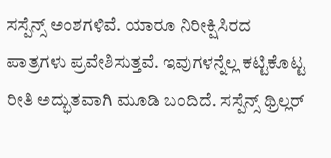ಸಸ್ಪೆನ್ಸ್ ಅಂಶಗಳಿವೆ. ಯಾರೂ ನಿರೀಕ್ಷಿಸಿರದ ಪಾತ್ರಗಳು ಪ್ರವೇಶಿಸುತ್ತವೆ. ಇವುಗಳನ್ನೆಲ್ಲ ಕಟ್ಟಿಕೊಟ್ಟ ರೀತಿ ಅದ್ಭುತವಾಗಿ ಮೂಡಿ ಬಂದಿದೆ. ಸಸ್ಪೆನ್ಸ್ ಥ್ರಿಲ್ಲರ್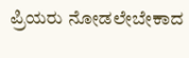ಪ್ರಿಯರು ನೋಡಲೇಬೇಕಾದ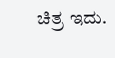ಚಿತ್ರ ಇದು.